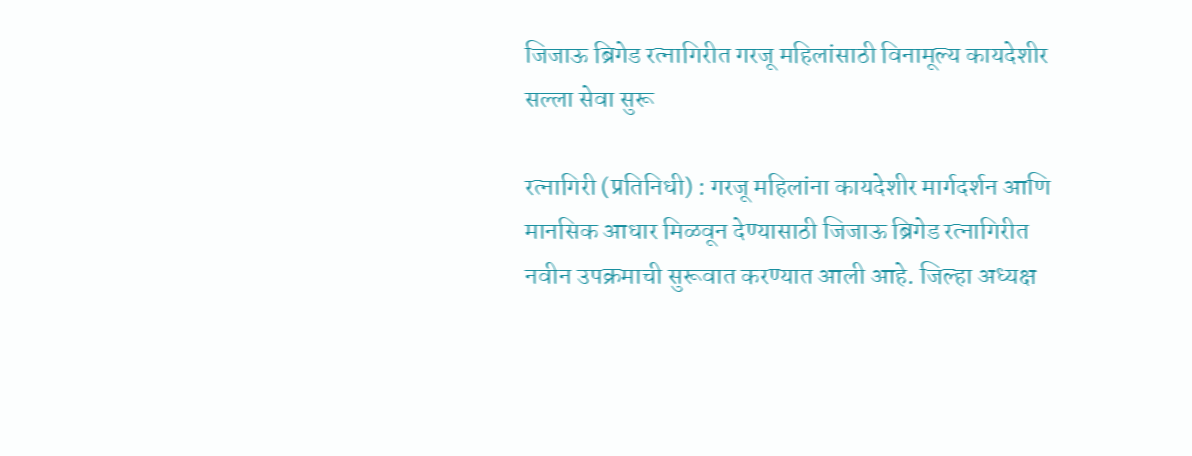जिजाऊ ब्रिगेड रत्नागिरीत गरजू महिलांसाठी विनामूल्य कायदेशीर सल्ला सेवा सुरू

रत्नागिरी (प्रतिनिधी) : गरजू महिलांना कायदेशीर मार्गदर्शन आणि मानसिक आधार मिळवून देण्यासाठी जिजाऊ ब्रिगेड रत्नागिरीत नवीन उपक्रमाची सुरूवात करण्यात आली आहे. जिल्हा अध्यक्ष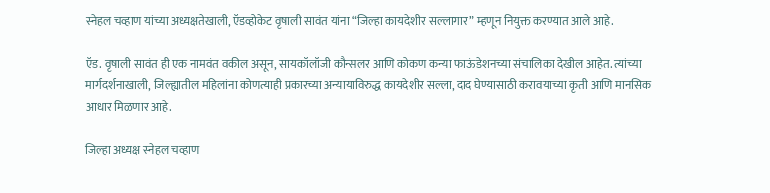स्नेहल चव्हाण यांच्या अध्यक्षतेखाली, ऍडव्होकेट वृषाली सावंत यांना “जिल्हा कायदेशीर सल्लागार” म्हणून नियुक्त करण्यात आले आहे.

ऍड. वृषाली सावंत ही एक नामवंत वकील असून, सायकॉलॉजी कौन्सलर आणि कोकण कन्या फाऊंडेशनच्या संचालिका देखील आहेत. त्यांच्या मार्गदर्शनाखाली, जिल्ह्यातील महिलांना कोणत्याही प्रकारच्या अन्यायाविरुद्ध कायदेशीर सल्ला, दाद घेण्यासाठी करावयाच्या कृती आणि मानसिक आधार मिळणार आहे.

जिल्हा अध्यक्ष स्नेहल चव्हाण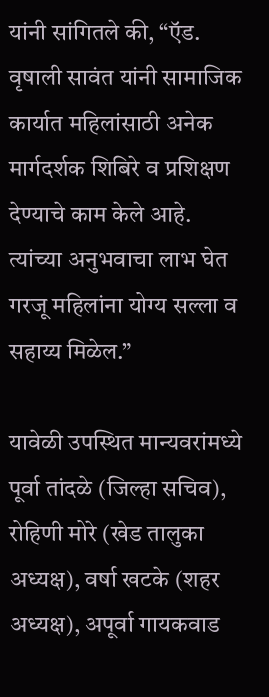यांनी सांगितले की, “ऍड. वृषाली सावंत यांनी सामाजिक कार्यात महिलांसाठी अनेक मार्गदर्शक शिबिरे व प्रशिक्षण देण्याचे काम केले आहे. त्यांच्या अनुभवाचा लाभ घेत गरजू महिलांना योग्य सल्ला व सहाय्य मिळेल.”

यावेळी उपस्थित मान्यवरांमध्ये पूर्वा तांदळे (जिल्हा सचिव), रोहिणी मोरे (खेड तालुका अध्यक्ष), वर्षा खटके (शहर अध्यक्ष), अपूर्वा गायकवाड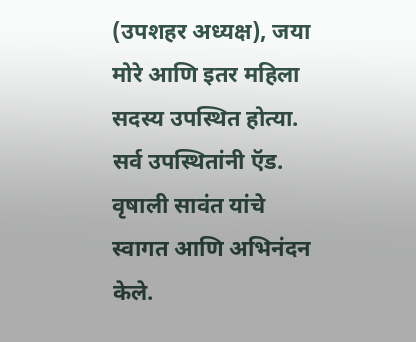(उपशहर अध्यक्ष), जया मोरे आणि इतर महिला सदस्य उपस्थित होत्या. सर्व उपस्थितांनी ऍड. वृषाली सावंत यांचे स्वागत आणि अभिनंदन केले.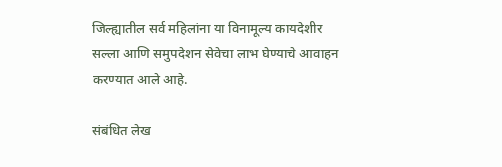जिल्ह्यातील सर्व महिलांना या विनामूल्य कायदेशीर सल्ला आणि समुपदेशन सेवेचा लाभ घेण्याचे आवाहन करण्यात आले आहे.

संबंधित लेख